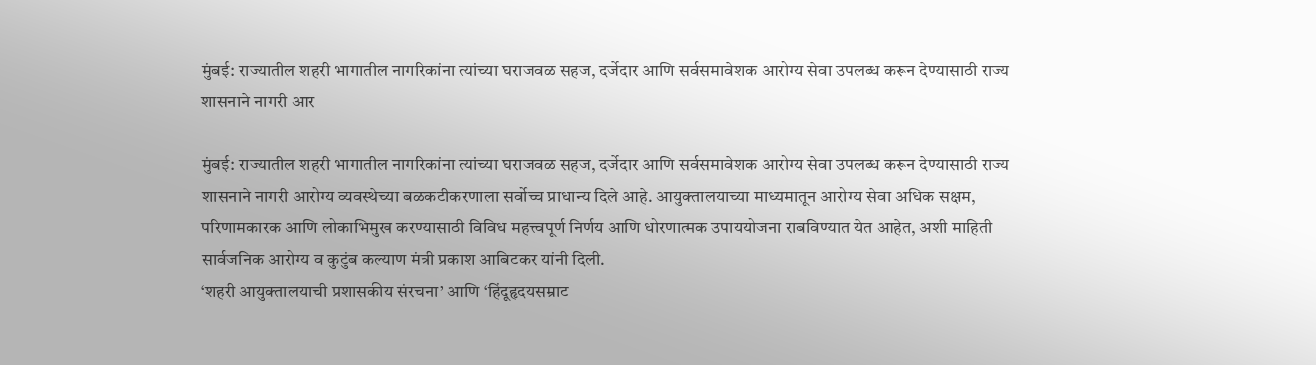मुंबई: राज्यातील शहरी भागातील नागरिकांना त्यांच्या घराजवळ सहज, दर्जेदार आणि सर्वसमावेशक आरोग्य सेवा उपलब्ध करून देण्यासाठी राज्य शासनाने नागरी आर

मुंबई: राज्यातील शहरी भागातील नागरिकांना त्यांच्या घराजवळ सहज, दर्जेदार आणि सर्वसमावेशक आरोग्य सेवा उपलब्ध करून देण्यासाठी राज्य शासनाने नागरी आरोग्य व्यवस्थेच्या बळकटीकरणाला सर्वोच्च प्राधान्य दिले आहे. आयुक्तालयाच्या माध्यमातून आरोग्य सेवा अधिक सक्षम, परिणामकारक आणि लोकाभिमुख करण्यासाठी विविध महत्त्वपूर्ण निर्णय आणि धोरणात्मक उपाययोजना राबविण्यात येत आहेत, अशी माहिती सार्वजनिक आरोग्य व कुटुंब कल्याण मंत्री प्रकाश आबिटकर यांनी दिली.
‘शहरी आयुक्तालयाची प्रशासकीय संरचना’ आणि ‘हिंदूहृदयसम्राट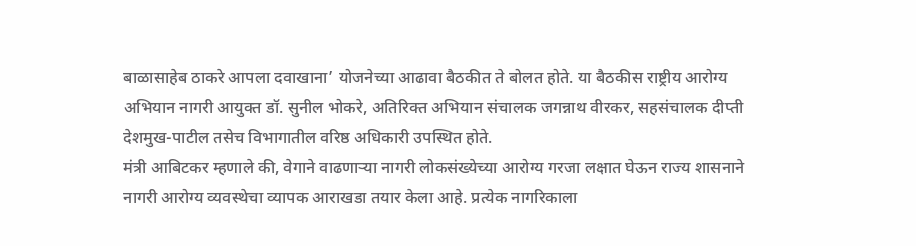बाळासाहेब ठाकरे आपला दवाखाना’ योजनेच्या आढावा बैठकीत ते बोलत होते. या बैठकीस राष्ट्रीय आरोग्य अभियान नागरी आयुक्त डॉ. सुनील भोकरे, अतिरिक्त अभियान संचालक जगन्नाथ वीरकर, सहसंचालक दीप्ती देशमुख-पाटील तसेच विभागातील वरिष्ठ अधिकारी उपस्थित होते.
मंत्री आबिटकर म्हणाले की, वेगाने वाढणाऱ्या नागरी लोकसंख्येच्या आरोग्य गरजा लक्षात घेऊन राज्य शासनाने नागरी आरोग्य व्यवस्थेचा व्यापक आराखडा तयार केला आहे. प्रत्येक नागरिकाला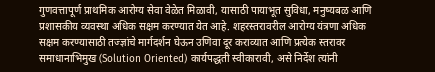गुणवत्तापूर्ण प्राथमिक आरोग्य सेवा वेळेत मिळावी, यासाठी पायाभूत सुविधा, मनुष्यबळ आणि प्रशासकीय व्यवस्था अधिक सक्षम करण्यात येत आहे. शहरस्तरावरील आरोग्य यंत्रणा अधिक सक्षम करण्यासाठी तज्ज्ञांचे मार्गदर्शन घेऊन उणिवा दूर कराव्यात आणि प्रत्येक स्तरावर समाधानाभिमुख (Solution Oriented) कार्यपद्धती स्वीकारावी, असे निर्देश त्यांनी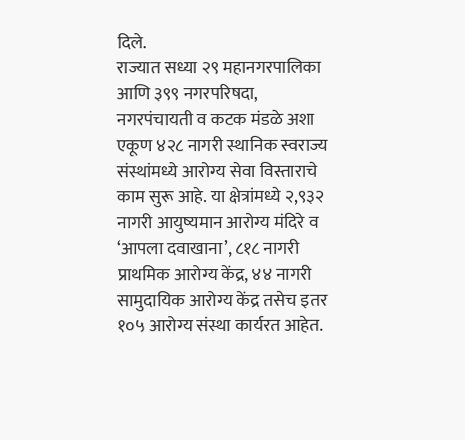दिले.
राज्यात सध्या २९ महानगरपालिका आणि ३९९ नगरपरिषदा, नगरपंचायती व कटक मंडळे अशा एकूण ४२८ नागरी स्थानिक स्वराज्य संस्थांमध्ये आरोग्य सेवा विस्ताराचे काम सुरू आहे. या क्षेत्रांमध्ये २,९३२ नागरी आयुष्यमान आरोग्य मंदिरे व ‘आपला दवाखाना’, ८१८ नागरी प्राथमिक आरोग्य केंद्र, ४४ नागरी सामुदायिक आरोग्य केंद्र तसेच इतर १०५ आरोग्य संस्था कार्यरत आहेत.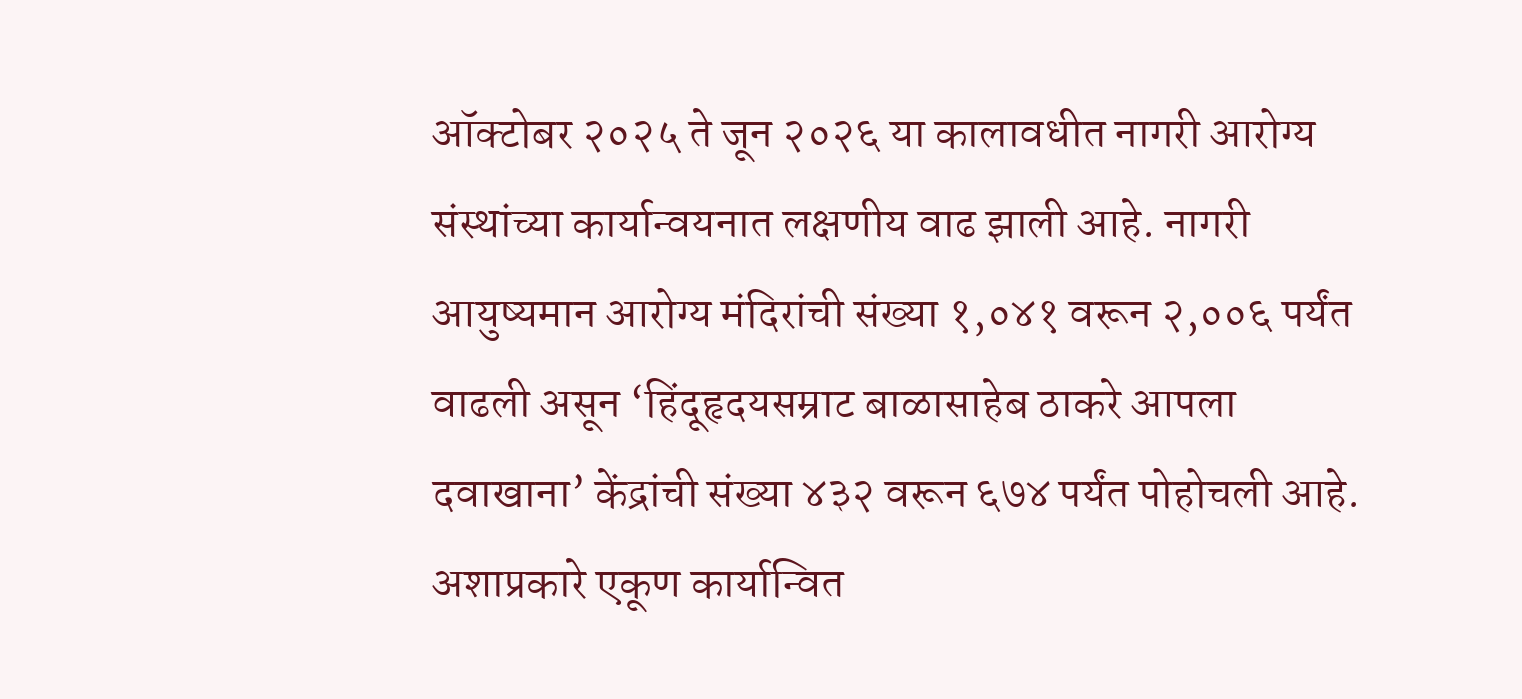ऑक्टोबर २०२५ ते जून २०२६ या कालावधीत नागरी आरोग्य संस्थांच्या कार्यान्वयनात लक्षणीय वाढ झाली आहे. नागरी आयुष्यमान आरोग्य मंदिरांची संख्या १,०४१ वरून २,००६ पर्यंत वाढली असून ‘हिंदूहृदयसम्राट बाळासाहेब ठाकरे आपला दवाखाना’ केंद्रांची संख्या ४३२ वरून ६७४ पर्यंत पोहोचली आहे. अशाप्रकारे एकूण कार्यान्वित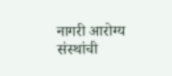नागरी आरोग्य संस्थांची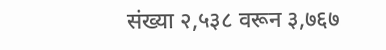संख्या २,५३८ वरून ३,७६७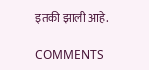इतकी झाली आहे.

COMMENTS